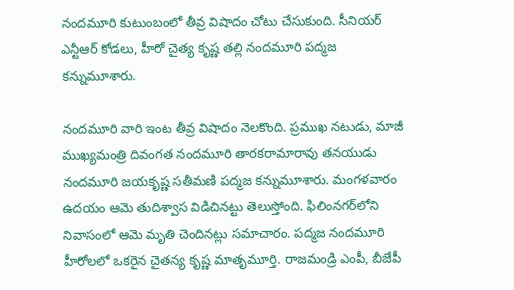నందమూరి కుటుంబంలో తీవ్ర విషాదం చోటు చేసుకుంది. సీనియర్ ఎన్టీఆర్ కోడలు, హీరో చైత్య కృష్ణ తల్లి నందమూరి పద్మజ కన్నుమూశారు.

నందమూరి వారి ఇంట తీవ్ర విషాదం నెలకొంది. ప్రముఖ నటుడు, మాజీ ముఖ్యమంత్రి దివంగత నందమూరి తారకరామారావు తనయుడు నందమూరి జయకృష్ణ సతీమణి పద్మజ కన్నుమూశారు. మంగళవారం ఉదయం ఆమె తుదిశ్వాస విడిచినట్టు తెలుస్తోంది. ఫిలింనగర్‌లోని నివాసంలో ఆమె మృతి చెందినట్లు సమాచారం. పద్మజ నందమూరి హీరోలలో ఒకరైన చైతన్య కృష్ణ మాతృమూర్తి. రాజమండ్రి ఎంపీ, బీజేపీ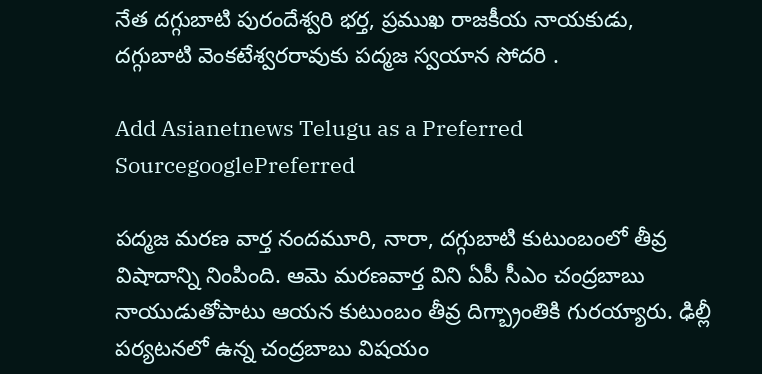నేత దగ్గుబాటి పురందేశ్వరి భర్త, ప్రముఖ రాజకీయ నాయకుడు, దగ్గుబాటి వెంకటేశ్వరరావుకు పద్మజ స్వయాన సోదరి .

Add Asianetnews Telugu as a Preferred SourcegooglePreferred

పద్మజ మరణ వార్త నందమూరి, నారా, దగ్గుబాటి కుటుంబంలో తీవ్ర విషాదాన్ని నింపింది. ఆమె మరణవార్త విని ఏపీ సీఎం చంద్రబాబు నాయుడుతోపాటు ఆయన కుటుంబం తీవ్ర దిగ్బ్రాంతికి గురయ్యారు. ఢిల్లీ పర్యటనలో ఉన్న చంద్రబాబు విషయం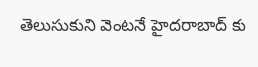తెలుసుకుని వెంటనే హైదరాబాద్ కు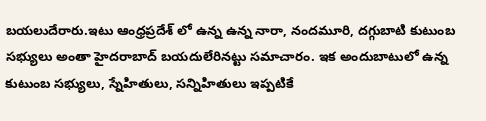బయలుదేరారు.ఇటు ఆంధ్రప్రదేశ్ లో ఉన్న ఉన్న నారా, నందమూరి, దగ్గుబాటి కుటుంబ సభ్యులు అంతా హైదరాబాద్ బయదులేరినట్టు సమాచారం. ఇక అందుబాటులో ఉన్న కుటుంబ సభ్యులు, స్నేహితులు, సన్నిహితులు ఇప్పటికే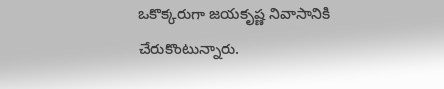ఒకొక్కరుగా జయకృష్ణ నివాసానికి చేరుకొంటున్నారు.